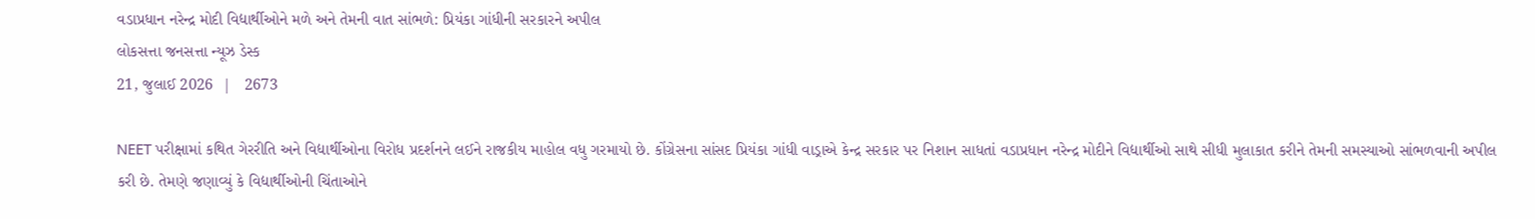વડાપ્રધાન નરેન્દ્ર મોદી વિદ્યાર્થીઓને મળે અને તેમની વાત સાંભળે: પ્રિયંકા ગાંધીની સરકારને અપીલ
લોકસત્તા જનસત્તા ન્યૂઝ ડેસ્ક
21, જુલાઈ 2026  |   2673

NEET પરીક્ષામાં કથિત ગેરરીતિ અને વિદ્યાર્થીઓના વિરોધ પ્રદર્શનને લઈને રાજકીય માહોલ વધુ ગરમાયો છે. કોંગ્રેસના સાંસદ પ્રિયંકા ગાંધી વાડ્રાએ કેન્દ્ર સરકાર પર નિશાન સાધતાં વડાપ્રધાન નરેન્દ્ર મોદીને વિદ્યાર્થીઓ સાથે સીધી મુલાકાત કરીને તેમની સમસ્યાઓ સાંભળવાની અપીલ કરી છે. તેમણે જણાવ્યું કે વિદ્યાર્થીઓની ચિંતાઓને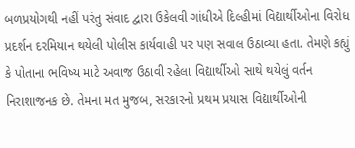બળપ્રયોગથી નહીં પરંતુ સંવાદ દ્વારા ઉકેલવી ગાંધીએ દિલ્હીમાં વિદ્યાર્થીઓના વિરોધ પ્રદર્શન દરમિયાન થયેલી પોલીસ કાર્યવાહી પર પણ સવાલ ઉઠાવ્યા હતા. તેમણે કહ્યું કે પોતાના ભવિષ્ય માટે અવાજ ઉઠાવી રહેલા વિદ્યાર્થીઓ સાથે થયેલું વર્તન નિરાશાજનક છે. તેમના મત મુજબ, સરકારનો પ્રથમ પ્રયાસ વિદ્યાર્થીઓની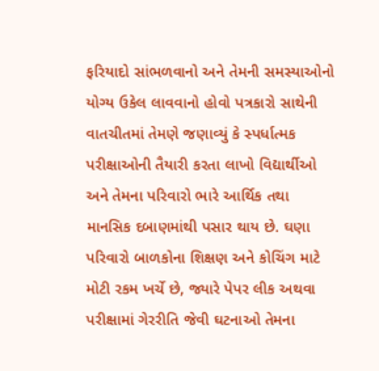ફરિયાદો સાંભળવાનો અને તેમની સમસ્યાઓનો યોગ્ય ઉકેલ લાવવાનો હોવો પત્રકારો સાથેની વાતચીતમાં તેમણે જણાવ્યું કે સ્પર્ધાત્મક પરીક્ષાઓની તૈયારી કરતા લાખો વિદ્યાર્થીઓ અને તેમના પરિવારો ભારે આર્થિક તથા માનસિક દબાણમાંથી પસાર થાય છે. ઘણા પરિવારો બાળકોના શિક્ષણ અને કોચિંગ માટે મોટી રકમ ખર્ચે છે, જ્યારે પેપર લીક અથવા પરીક્ષામાં ગેરરીતિ જેવી ઘટનાઓ તેમના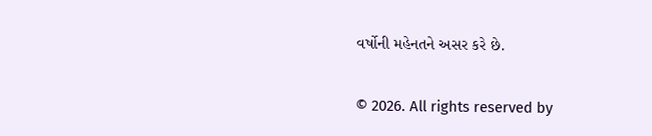વર્ષોની મહેનતને અસર કરે છે.

© 2026. All rights reserved by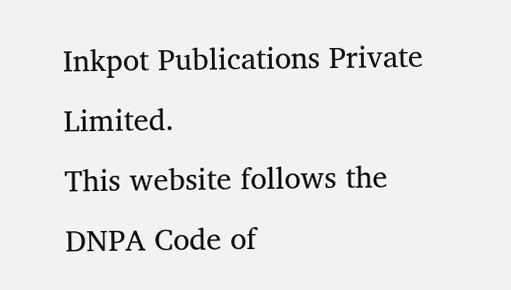Inkpot Publications Private Limited.
This website follows the DNPA Code of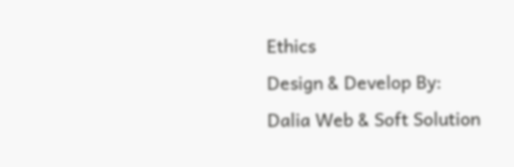Ethics
Design & Develop By:
Dalia Web & Soft Solution